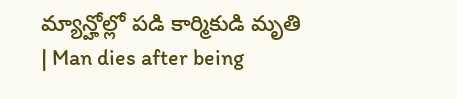మ్యాన్హోల్లో పడి కార్మికుడి మృతి | Man dies after being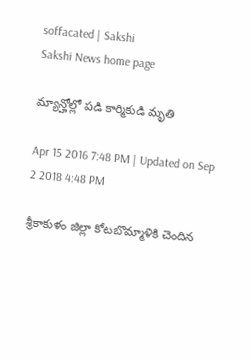soffacated | Sakshi
Sakshi News home page

మ్యాన్హోల్లో పడి కార్మికుడి మృతి

Apr 15 2016 7:48 PM | Updated on Sep 2 2018 4:48 PM

శ్రీకాకుళం జిల్లా కోటబొమ్మాళికి చెందిన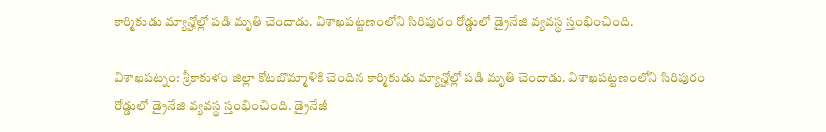కార్మికుడు మ్యాన్హోల్లో పడి మృతి చెందాడు. విశాఖపట్టణంలోని సిరిపురం రోడ్డులో డ్రైనేజి వ్యవస్థ స్తంభించింది.

విశాఖపట్నం: శ్రీకాకుళం జిల్లా కోటబొమ్మాళికి చెందిన కార్మికుడు మ్యాన్హోల్లో పడి మృతి చెందాడు. విశాఖపట్టణంలోని సిరిపురం రోడ్డులో డ్రైనేజి వ్యవస్థ స్తంభించింది. డ్రైనేజీ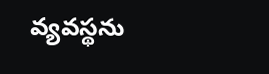వ్యవస్థను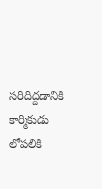సరిదిద్దడానికి కార్మికుడు లోపలికి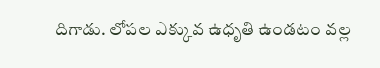దిగాడు. లోపల ఎక్కువ ఉధృతి ఉండటం వల్ల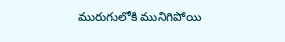మురుగులోకి మునిగిపోయి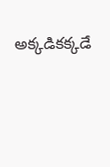అక్కడికక్కడే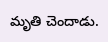మృతి చెందాడు.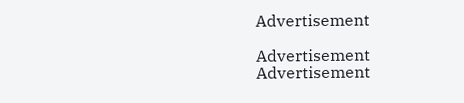Advertisement

Advertisement
Advertisement